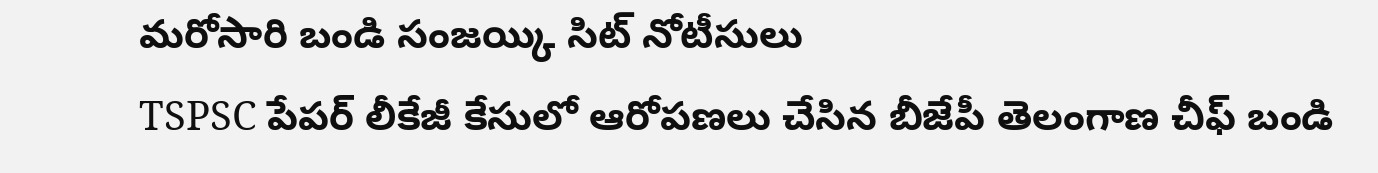మరోసారి బండి సంజయ్కి సిట్ నోటీసులు
TSPSC పేపర్ లీకేజీ కేసులో ఆరోపణలు చేసిన బీజేపీ తెలంగాణ చీఫ్ బండి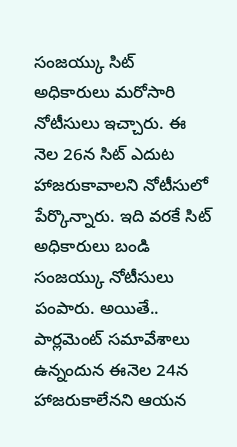సంజయ్కు సిట్ అధికారులు మరోసారి నోటీసులు ఇచ్చారు. ఈ నెల 26న సిట్ ఎదుట హాజరుకావాలని నోటీసులో పేర్కొన్నారు. ఇది వరకే సిట్ అధికారులు బండి సంజయ్కు నోటీసులు పంపారు. అయితే.. పార్లమెంట్ సమావేశాలు ఉన్నందున ఈనెల 24న హాజరుకాలేనని ఆయన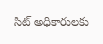సిట్ అధికారులకు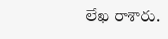లేఖ రాశారు.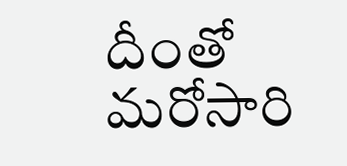దీంతో మరోసారి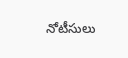నోటీసులు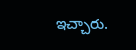ఇచ్చారు.